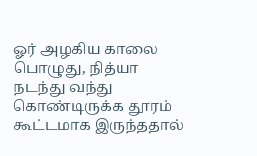ஓர் அழகிய காலை பொழுது, நித்யா நடந்து வந்து கொண்டிருக்க தூரம் கூட்டமாக இருந்ததால்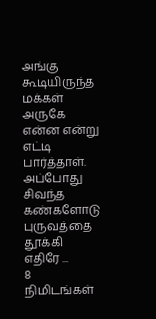அங்கு கூடியிருந்த மக்கள் அருகே என்ன என்று எட்டி பார்த்தாள். அப்போது சிவந்த கண்களோடு புருவத்தை தூக்கி எதிரே ...
8 நிமிடங்கள்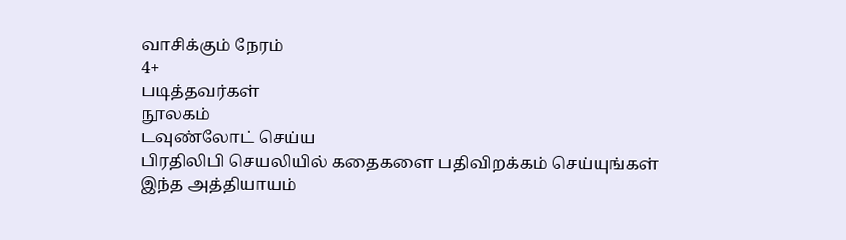வாசிக்கும் நேரம்
4+
படித்தவர்கள்
நூலகம்
டவுண்லோட் செய்ய
பிரதிலிபி செயலியில் கதைகளை பதிவிறக்கம் செய்யுங்கள்
இந்த அத்தியாயம்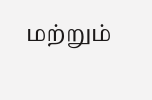மற்றும்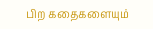பிற கதைகளையும்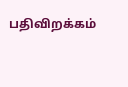பதிவிறக்கம்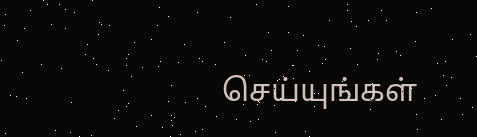செய்யுங்கள்